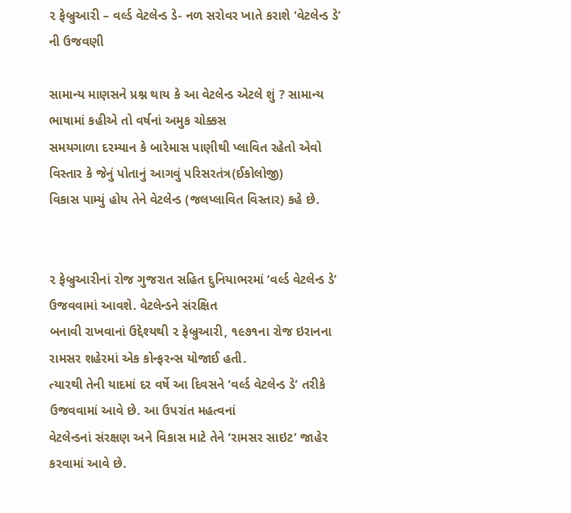૨ ફેબ્રુઆરી – વર્લ્ડ વેટલેન્ડ ડે- નળ સરોવર ખાતે કરાશે ‘વેટલેન્ડ ડે’ ની ઉજવણી

સામાન્ય માણસને પ્રશ્ન થાય કે આ વેટલેન્ડ એટલે શું ? સામાન્ય ભાષામાં કહીએ તો વર્ષનાં અમુક ચોક્કસ
સમયગાળા દરમ્યાન કે બારેમાસ પાણીથી પ્લાવિત રહેતો એવો વિસ્તાર કે જેનું પોતાનું આગવું પરિસરતંત્ર(ઈકોલોજી)
વિકાસ પામ્યું હોય તેને વેટલેન્ડ (જલપ્લાવિત વિસ્તાર) કહે છે.


૨ ફેબ્રુઆરીનાં રોજ ગુજરાત સહિત દુનિયાભરમાં ‘વર્લ્ડ વેટલેન્ડ ડે’ ઉજવવામાં આવશે. વેટલેન્ડને સંરક્ષિત
બનાવી રાખવાનાં ઉદ્દેશ્યથી ૨ ફેબ્રુઆરી, ૧૯૭૧ના રોજ ઇરાનના રામસર શહેરમાં એક કોન્ફરન્સ યોજાઈ હતી.
ત્યારથી તેની યાદમાં દર વર્ષે આ દિવસને ‘વર્લ્ડ વેટલેન્ડ ડે’ તરીકે ઉજવવામાં આવે છે. આ ઉપરાંત મહત્વનાં
વેટલેન્ડનાં સંરક્ષણ અને વિકાસ માટે તેને ‘રામસર સાઇટ’ જાહેર કરવામાં આવે છે.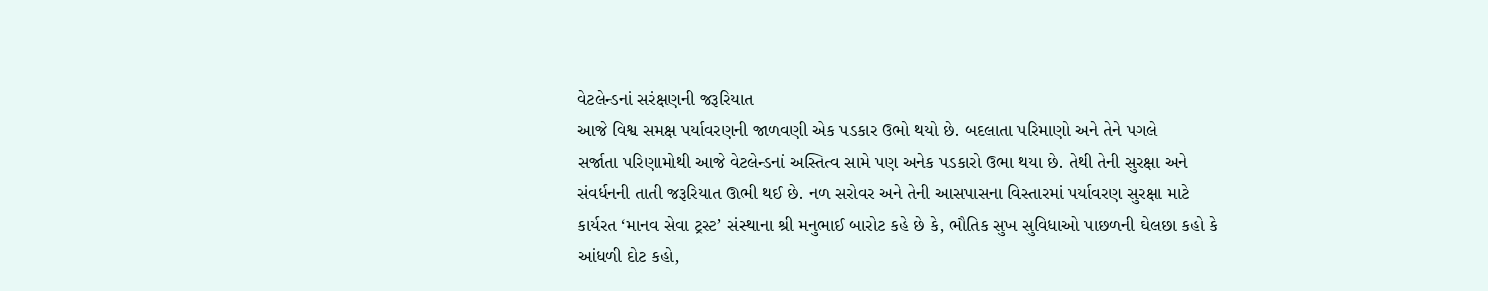વેટલેન્ડનાં સરંક્ષણની જરૂરિયાત
આજે વિશ્વ સમક્ષ પર્યાવરણની જાળવણી એક પડકાર ઉભો થયો છે. બદલાતા પરિમાણો અને તેને પગલે
સર્જાતા પરિણામોથી આજે વેટલેન્ડનાં અસ્તિત્વ સામે પણ અનેક પડકારો ઉભા થયા છે. તેથી તેની સુરક્ષા અને
સંવર્ધનની તાતી જરૂરિયાત ઊભી થઈ છે. નળ સરોવર અને તેની આસપાસના વિસ્તારમાં પર્યાવરણ સુરક્ષા માટે
કાર્યરત ‘માનવ સેવા ટ્રસ્ટ’ સંસ્થાના શ્રી મનુભાઈ બારોટ કહે છે કે, ભૌતિક સુખ સુવિધાઓ પાછળની ઘેલછા કહો કે
આંધળી દોટ કહો,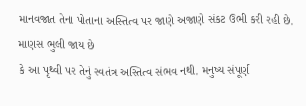માનવજાત તેના પોતાના અસ્તિત્વ પર જાણે અજાણે સંકટ ઉભી કરી રહી છે. માણસ ભુલી જાય છે
કે આ પૃથ્વી પર તેનું સ્વતંત્ર અસ્તિત્વ સંભવ નથી. મનુષ્ય સંપૂર્ણ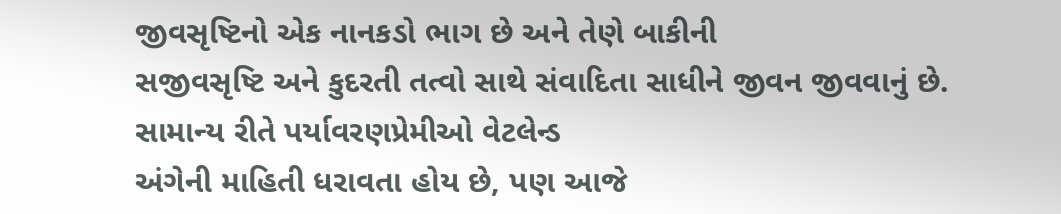જીવસૃષ્ટિનો એક નાનકડો ભાગ છે અને તેણે બાકીની
સજીવસૃષ્ટિ અને કુદરતી તત્વો સાથે સંવાદિતા સાધીને જીવન જીવવાનું છે. સામાન્ય રીતે પર્યાવરણપ્રેમીઓ વેટલેન્ડ
અંગેની માહિતી ધરાવતા હોય છે, પણ આજે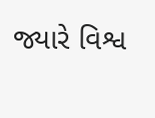જ્યારે વિશ્વ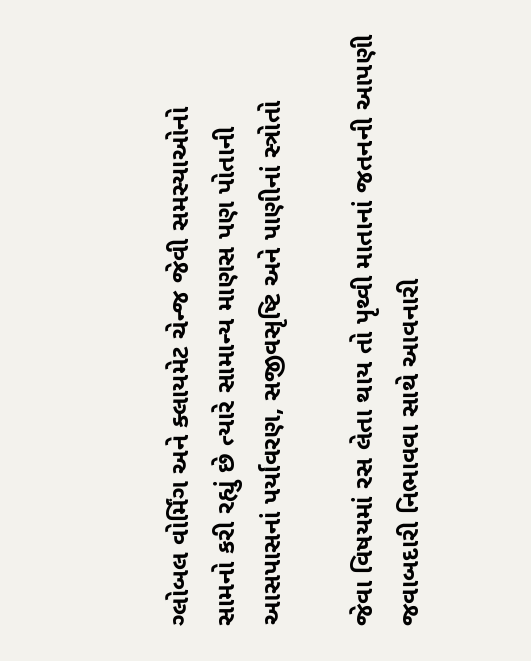ગ્લોબલ વોર્મિંગ અને ક્લાયમેટ ચેન્જ જેવી સમસ્યાઓનો
સામનો કરી રહ્યું છે ત્યારે સામાન્ય માણસ પણ પોતાની આસપાસનાં પર્યાવરણ, સજીવસૃષ્ટિ અને પાણીનાં સ્ત્રોતો

જેવા વિષયમાં રસ લેતા થાય તો પૃથ્વી માતાનાં જતનની આપણી જવાબદારી નિભાવવા સાથે આવનારી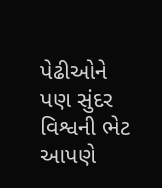પેઢીઓને
પણ સુંદર વિશ્વની ભેટ આપણે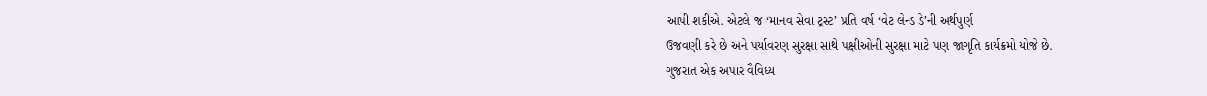આપી શકીએ. એટલે જ ‘માનવ સેવા ટ્રસ્ટ’ પ્રતિ વર્ષ ‘વેટ લેન્ડ ડે’ની અર્થપુર્ણ
ઉજવણી કરે છે અને પર્યાવરણ સુરક્ષા સાથે પક્ષીઓની સુરક્ષા માટે પણ જાગૃતિ કાર્યક્રમો યોજે છે.
ગુજરાત એક અપાર વૈવિધ્ય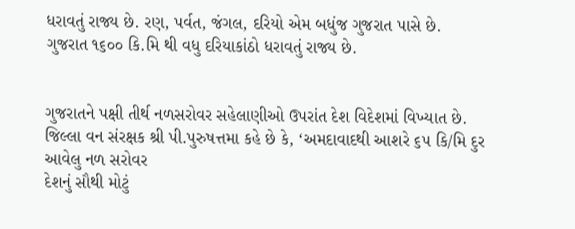ધરાવતું રાજ્ય છે. રણ, પર્વત, જંગલ, દરિયો એમ બધુંજ ગુજરાત પાસે છે.
ગુજરાત ૧૬૦૦ કિ.મિ થી વધુ દરિયાકાંઠો ધરાવતું રાજ્ય છે.


ગુજરાતને પક્ષી તીર્થ નળસરોવર સહેલાણીઓ ઉપરાંત દેશ વિદેશમાં વિખ્યાત છે.
જિલ્લા વન સંરક્ષક શ્રી પી.પુરુષત્તમા કહે છે કે, ‘અમદાવાદથી આશરે ૬૫ કિ/મિ દુર આવેલુ નળ સરોવર
દેશનું સૌથી મોટું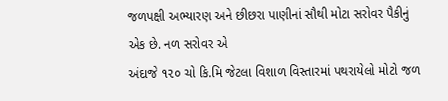જળપક્ષી અભ્યારણ અને છીછરા પાણીનાં સૌથી મોટા સરોવર પૈકીનું એક છે. નળ સરોવર એ
અંદાજે ૧૨૦ ચો કિ.મિ જેટલા વિશાળ વિસ્તારમાં પથરાયેલો મોટો જળ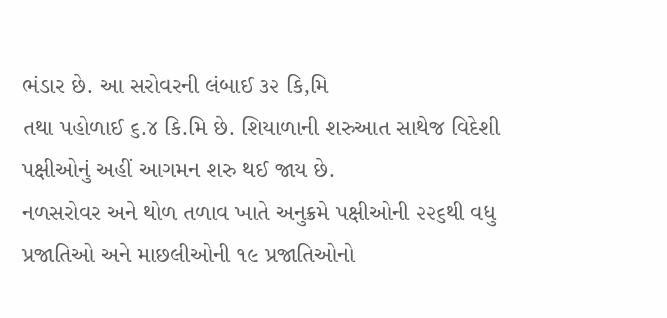ભંડાર છે. આ સરોવરની લંબાઈ ૩૨ કિ,મિ
તથા પહોળાઈ ૬.૪ કિ.મિ છે. શિયાળાની શરુઆત સાથેજ વિદેશી પક્ષીઓનું અહીં આગમન શરુ થઈ જાય છે.
નળસરોવર અને થોળ તળાવ ખાતે અનુક્રમે પક્ષીઓની ૨૨૬થી વધુ પ્રજાતિઓ અને માછલીઓની ૧૯ પ્રજાતિઓનો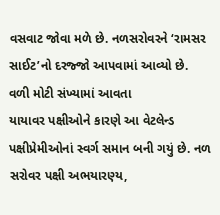વસવાટ જોવા મળે છે. નળસરોવરને ‘રામસર સાઈટ’નો દરજ્જો આપવામાં આવ્યો છે. વળી મોટી સંખ્યામાં આવતા
યાયાવર પક્ષીઓને કારણે આ વેટલેન્ડ પક્ષીપ્રેમીઓનાં સ્વર્ગ સમાન બની ગયું છે. નળ સરોવર પક્ષી અભયારણ્ય,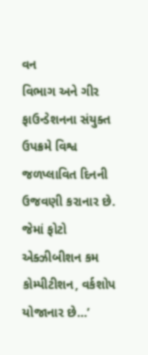વન
વિભાગ અને ગીર ફાઉન્ડેશનના સંયુક્ત ઉપક્રમે વિશ્વ જળપ્લાવિત દિનની ઉજવણી કરાનાર છે. જેમાં ફોટો
એક્ઝીબીશન કમ કોમ્પીટીશન, વર્કશોપ યોજાનાર છે…’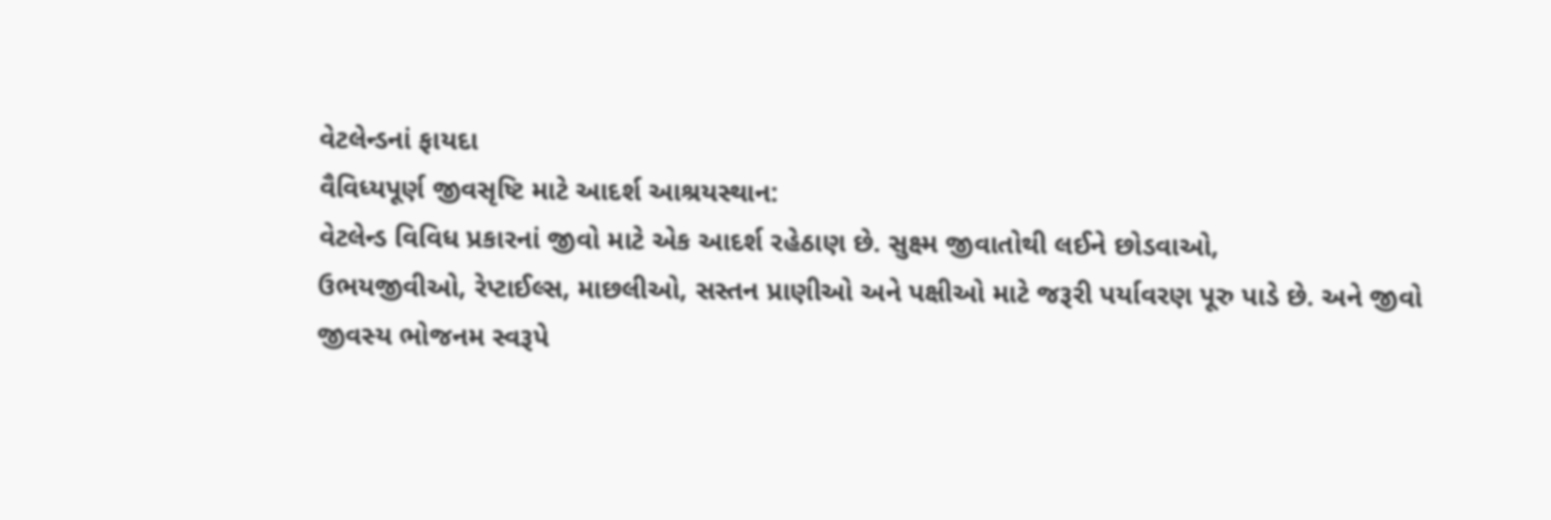વેટલેન્ડનાં ફાયદા
વૈવિધ્યપૂર્ણ જીવસૃષ્ટિ માટે આદર્શ આશ્રયસ્થાન:
વેટલેન્ડ વિવિધ પ્રકારનાં જીવો માટે એક આદર્શ રહેઠાણ છે. સુક્ષ્મ જીવાતોથી લઈને છોડવાઓ,
ઉભયજીવીઓ, રેપ્ટાઈલ્સ, માછલીઓ, સસ્તન પ્રાણીઓ અને પક્ષીઓ માટે જરૂરી પર્યાવરણ પૂરુ પાડે છે. અને જીવો
જીવસ્ય ભોજનમ સ્વરૂપે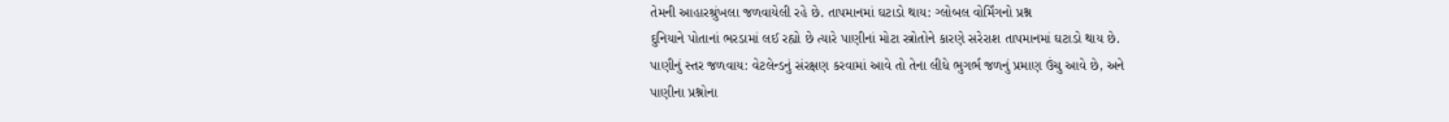તેમની આહારશ્રુંખલા જળવાયેલી રહે છે. તાપમાનમાં ઘટાડો થાય: ગ્લોબલ વોર્મિંગનો પ્રશ્ન
દુનિયાને પોતાનાં ભરડામાં લઈ રહ્યો છે ત્યારે પાણીનાં મોટા સ્ત્રોતોને કારણે સરેરાશ તાપમાનમાં ઘટાડો થાય છે.
પાણીનું સ્તર જળવાય: વેટલેન્ડનું સંરક્ષણ કરવામાં આવે તો તેના લીધે ભુગર્ભ જળનું પ્રમાણ ઉંચુ આવે છે, અને
પાણીના પ્રશ્નોના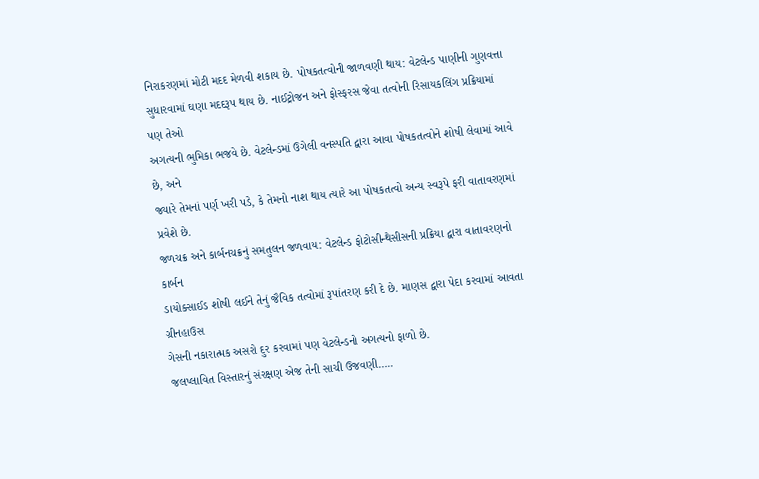નિરાકરણમાં મોટી મદદ મેળવી શકાય છે. પોષકતત્વોની જાળવણી થાય: વેટલેન્ડ પાણીની ગુણવત્તા
સુધારવામાં ઘણા મદદરૂપ થાય છે. નાઈટ્રોજન અને ફોસ્ફરસ જેવા તત્વોની રિસાયકલિંગ પ્રક્રિયામાં પણ તેઓ
અગત્યની ભુમિકા ભજવે છે. વેટલેન્ડમાં ઉગેલી વનસ્પતિ દ્વારા આવા પોષકતત્વોને શોષી લેવામાં આવે છે, અને
જ્યારે તેમનાં પર્ણ ખરી પડે, કે તેમનો નાશ થાય ત્યારે આ પોષકતત્વો અન્ય સ્વરૂપે ફરી વાતાવરણમાં પ્રવેશે છે.
જળચક્ર અને કાર્બનચક્રનું સમતુલન જળવાય: વેટલેન્ડ ફોટોસીન્થેસીસની પ્રક્રિયા દ્વારા વાતાવરણનો કાર્બન
ડાયોક્સાઈડ શોષી લઈને તેનું જૈવિક તત્વોમાં રૂપાંતરણ કરી દે છે. માણસ દ્વારા પેદા કરવામાં આવતા ગ્રીનહાઉસ
ગેસની નકારાત્મક અસરો દુર કરવામાં પણ વેટલેન્ડનો અગત્યનો ફાળો છે.
જલપ્લાવિત વિસ્તારનું સંરક્ષણ એજ તેની સાચી ઉજવણી…..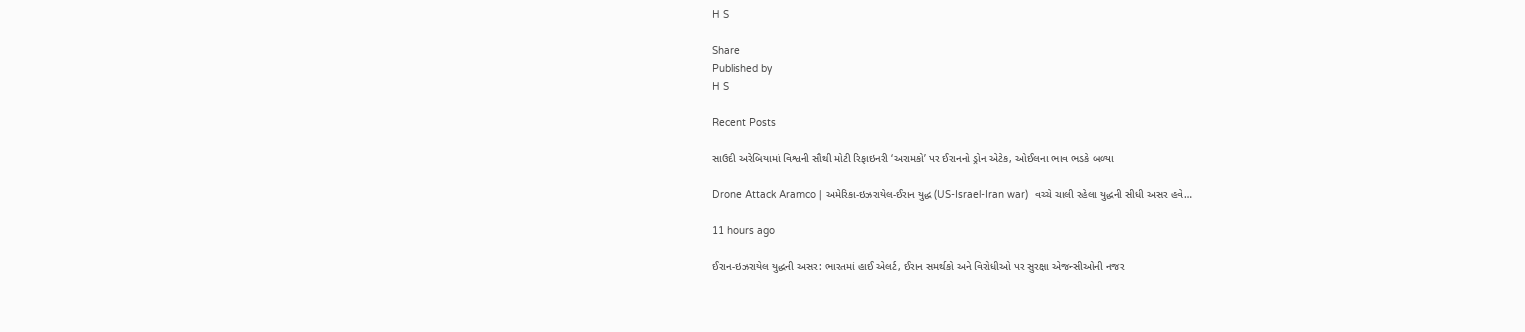H S

Share
Published by
H S

Recent Posts

સાઉદી અરેબિયામાં વિશ્વની સૌથી મોટી રિફાઇનરી ‘અરામકો’ પર ઈરાનનો ડ્રોન એટેક, ઓઈલના ભાવ ભડકે બળ્યા

Drone Attack Aramco | અમેરિકા-ઇઝરાયેલ-ઈરાન યુદ્ધ (US-Israel-Iran war)  વચ્ચે ચાલી રહેલા યુદ્ધની સીધી અસર હવે…

11 hours ago

ઈરાન-ઇઝરાયેલ યુદ્ધની અસર: ભારતમાં હાઈ એલર્ટ, ઈરાન સમર્થકો અને વિરોધીઓ પર સુરક્ષા એજન્સીઓની નજર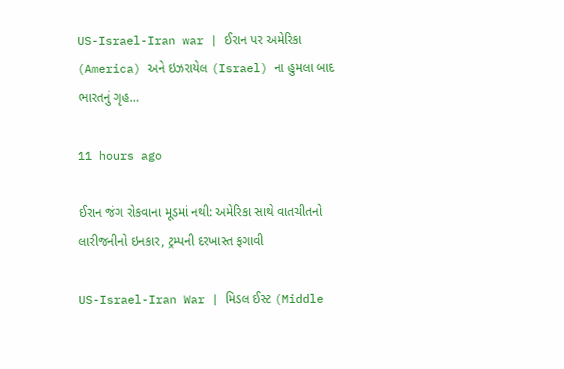US-Israel-Iran war | ઈરાન પર અમેરિકા (America) અને ઇઝરાયેલ (Israel) ના હુમલા બાદ ભારતનું ગૃહ…

11 hours ago

ઈરાન જંગ રોકવાના મૂડમાં નથી: અમેરિકા સાથે વાતચીતનો લારીજનીનો ઇનકાર, ટ્રમ્પની દરખાસ્ત ફગાવી

US-Israel-Iran War | મિડલ ઈસ્ટ (Middle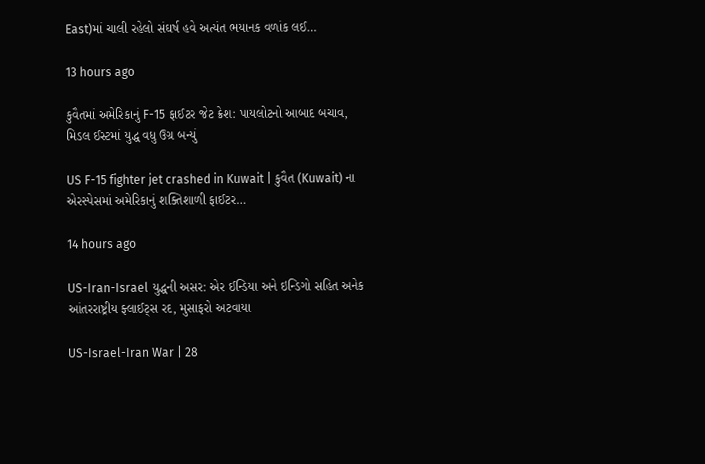East)માં ચાલી રહેલો સંઘર્ષ હવે અત્યંત ભયાનક વળાંક લઈ…

13 hours ago

કુવૈતમાં અમેરિકાનું F-15 ફાઈટર જેટ ક્રેશ: પાયલોટનો આબાદ બચાવ, મિડલ ઈસ્ટમાં યુદ્ધ વધુ ઉગ્ર બન્યું

US F-15 fighter jet crashed in Kuwait | કુવૈત (Kuwait) ના એરસ્પેસમાં અમેરિકાનું શક્તિશાળી ફાઈટર…

14 hours ago

US-Iran-Israel યુદ્ધની અસર: એર ઈન્ડિયા અને ઇન્ડિગો સહિત અનેક આંતરરાષ્ટ્રીય ફ્લાઈટ્સ રદ, મુસાફરો અટવાયા

US-Israel-Iran War | 28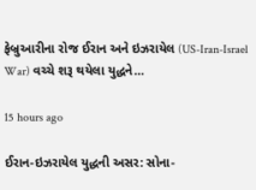ફેબ્રુઆરીના રોજ ઈરાન અને ઇઝરાયેલ (US-Iran-Israel War) વચ્ચે શરૂ થયેલા યુદ્ધને…

15 hours ago

ઈરાન-ઇઝરાયેલ યુદ્ધની અસર: સોના-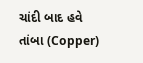ચાંદી બાદ હવે તાંબા (Copper)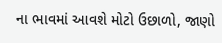ના ભાવમાં આવશે મોટો ઉછાળો, જાણો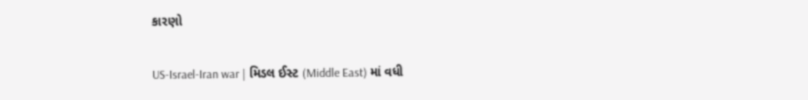કારણો

US-Israel-Iran war | મિડલ ઈસ્ટ (Middle East) માં વધી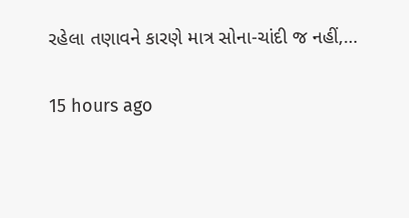રહેલા તણાવને કારણે માત્ર સોના-ચાંદી જ નહીં,…

15 hours ago